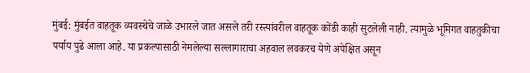मुंबई: मुंबईत वाहतूक व्यवस्थेचे जाळे उभारले जात असले तरी रस्त्यांवरील वाहतूक कोंडी काही सुटलेली नाही. त्यामुळे भूमिगत वाहतुकीचा पर्याय पुढे आला आहे. या प्रकल्पासाठी नेमलेल्या सल्लागाराचा अहवाल लवकरच येणे अपेक्षित असून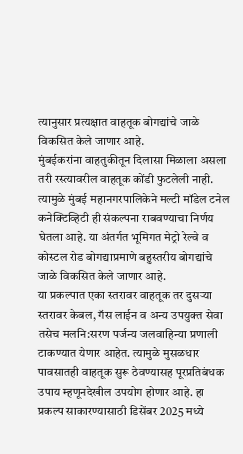त्यानुसार प्रत्यक्षात वाहतूक बोगद्यांचे जाळे विकसित केले जाणार आहे.
मुंबईकरांना वाहतुकीतून दिलासा मिळाला असला तरी रस्त्यावरील वाहतूक कोंडी फुटलेली नाही. त्यामुळे मुंबई महानगरपालिकेने मल्टी मॉडेल टनेल कनेक्टिव्हिटी ही संकल्पना राबवण्याचा निर्णय घेतला आहे. या अंतर्गत भूमिगत मेट्रो रेल्वे व कोस्टल रोड बोगद्याप्रमाणे बहुस्तरीय बोगद्यांचे जाळे विकसित केले जाणार आहे.
या प्रकल्पात एका स्तरावर वाहतूक तर दुसऱ्या स्तरावर केबल, गॅस लाईन व अन्य उपयुक्त सेवा तसेच मलनि:सरण पर्जन्य जलवाहिन्या प्रणाली टाकण्यात येणार आहेत. त्यामुळे मुसळधार पावसातही वाहतूक सुरू ठेवण्यासह पूरप्रतिबंधक उपाय म्हणूनदेखील उपयोग होणार आहे. हा प्रकल्प साकारण्यासाठी डिसेंबर 2025 मध्ये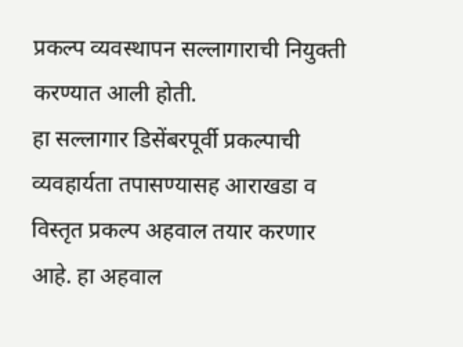प्रकल्प व्यवस्थापन सल्लागाराची नियुक्ती करण्यात आली होती.
हा सल्लागार डिसेंबरपूर्वी प्रकल्पाची व्यवहार्यता तपासण्यासह आराखडा व विस्तृत प्रकल्प अहवाल तयार करणार आहे. हा अहवाल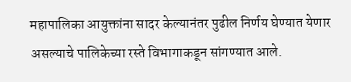महापालिका आयुक्तांना सादर केल्यानंतर पुढील निर्णय घेण्यात येणार असल्याचे पालिकेच्या रस्ते विभागाकडून सांगण्यात आले.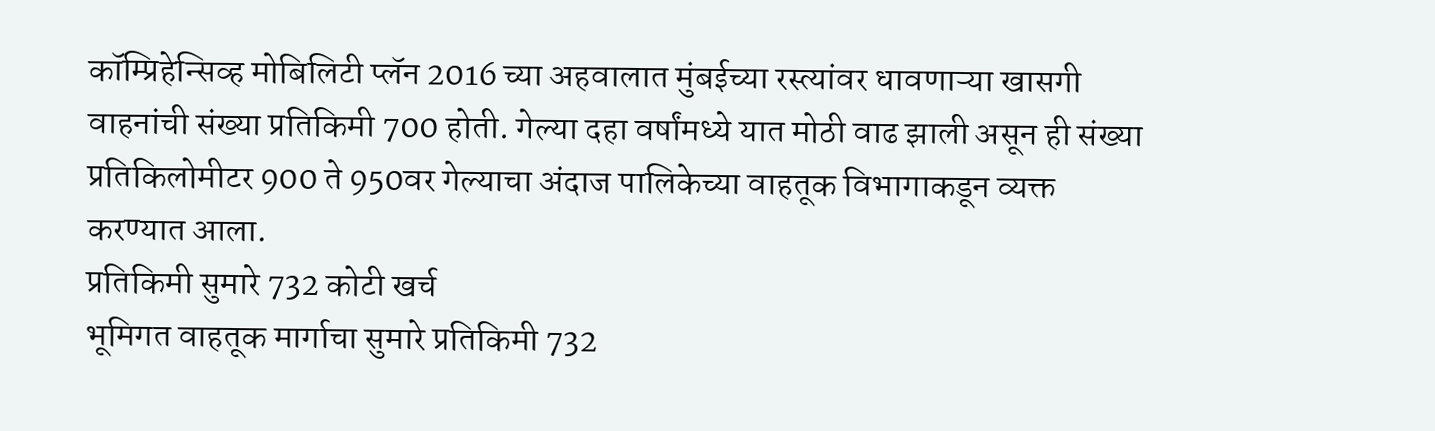कॉम्प्रिहेन्सिव्ह मोबिलिटी प्लॅन 2016 च्या अहवालात मुंबईच्या रस्त्यांवर धावणाऱ्या खासगी वाहनांची संख्या प्रतिकिमी 700 होती. गेल्या दहा वर्षांमध्ये यात मोठी वाढ झाली असून ही संख्या प्रतिकिलोमीटर 900 ते 950वर गेल्याचा अंदाज पालिकेच्या वाहतूक विभागाकडून व्यक्त करण्यात आला.
प्रतिकिमी सुमारे 732 कोटी खर्च
भूमिगत वाहतूक मार्गाचा सुमारे प्रतिकिमी 732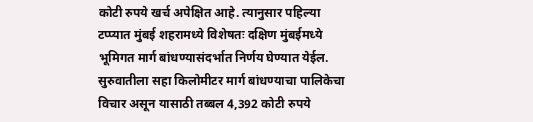कोटी रुपये खर्च अपेक्षित आहे. त्यानुसार पहिल्या टप्प्यात मुंबई शहरामध्ये विशेषतः दक्षिण मुंबईमध्ये भूमिगत मार्ग बांधण्यासंदर्भात निर्णय घेण्यात येईल. सुरुवातीला सहा किलोमीटर मार्ग बांधण्याचा पालिकेचा विचार असून यासाठी तब्बल 4,392 कोटी रुपये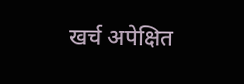खर्च अपेक्षित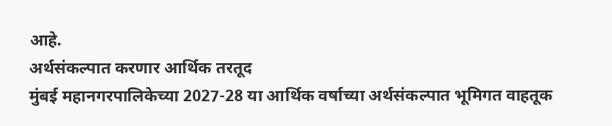आहे.
अर्थसंकल्पात करणार आर्थिक तरतूद
मुंबई महानगरपालिकेच्या 2027-28 या आर्थिक वर्षाच्या अर्थसंकल्पात भूमिगत वाहतूक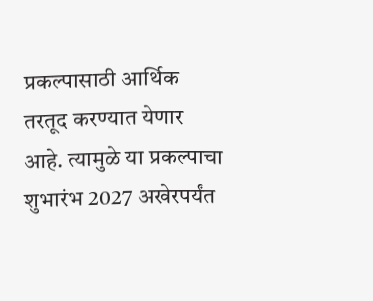प्रकल्पासाठी आर्थिक तरतूद करण्यात येणार आहे. त्यामुळे या प्रकल्पाचा शुभारंभ 2027 अखेरपर्यंत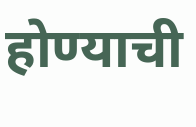होण्याची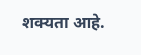शक्यता आहे.